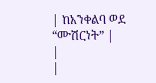| ከአንቀልባ ወደ “ሙሽርነት” |
|
|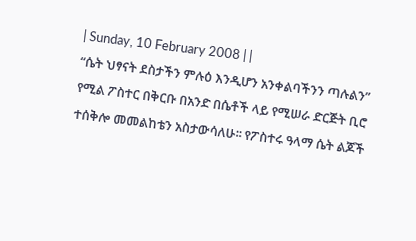| Sunday, 10 February 2008 | |
“ሴት ህፃናት ደስታችን ምሉዕ እንዲሆን አንቀልባችንን ጣሉልን” የሚል ፖስተር በቅርቡ በአንድ በሴቶች ላይ የሚሠራ ድርጅት ቢሮ ተሰቅሎ መመልከቴን አስታውሳለሁ፡፡ የፖስተሩ ዓላማ ሴት ልጆች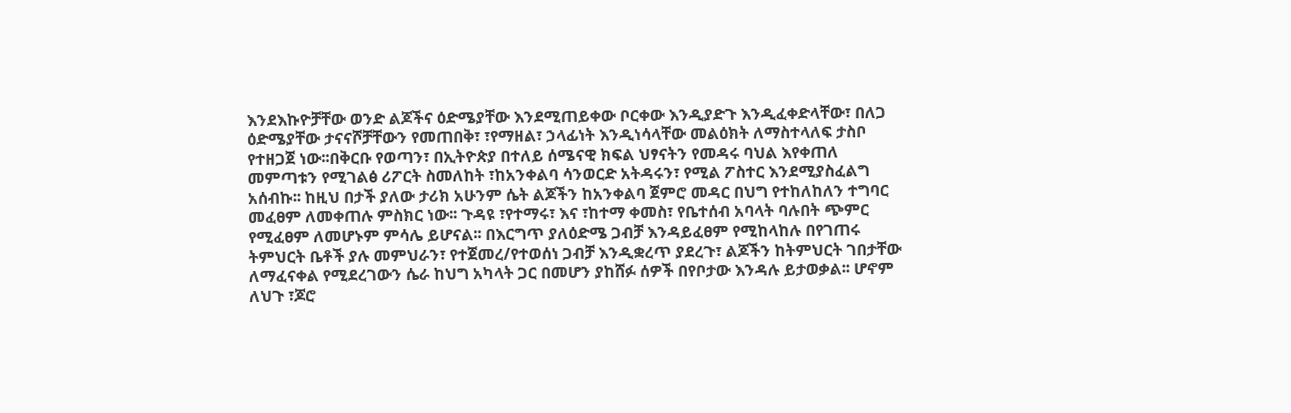እንደእኩዮቻቸው ወንድ ልጆችና ዕድሜያቸው እንደሚጠይቀው ቦርቀው እንዲያድጉ እንዲፈቀድላቸው፣ በለጋ ዕድሜያቸው ታናናሾቻቸውን የመጠበቅ፣ ፣የማዘል፣ ኃላፊነት እንዲነሳላቸው መልዕክት ለማስተላለፍ ታስቦ የተዘጋጀ ነው፡፡በቅርቡ የወጣን፣ በኢትዮጵያ በተለይ ሰሜናዊ ክፍል ህፃናትን የመዳሩ ባህል እየቀጠለ መምጣቱን የሚገልፅ ሪፖርት ስመለከት ፣ከአንቀልባ ሳንወርድ አትዳሩን፣ የሚል ፖስተር እንደሚያስፈልግ አሰብኩ፡፡ ከዚህ በታች ያለው ታሪክ አሁንም ሴት ልጆችን ከአንቀልባ ጀምሮ መዳር በህግ የተከለከለን ተግባር መፈፀም ለመቀጠሉ ምስክር ነው፡፡ ጉዳዩ ፣የተማሩ፣ እና ፣ከተማ ቀመስ፣ የቤተሰብ አባላት ባሉበት ጭምር የሚፈፀም ለመሆኑም ምሳሌ ይሆናል፡፡ በእርግጥ ያለዕድሜ ጋብቻ እንዳይፈፀም የሚከላከሉ በየገጠሩ ትምህርት ቤቶች ያሉ መምህራን፣ የተጀመረ/የተወሰነ ጋብቻ እንዲቋረጥ ያደረጉ፣ ልጆችን ከትምህርት ገበታቸው ለማፈናቀል የሚደረገውን ሴራ ከህግ አካላት ጋር በመሆን ያከሸፉ ሰዎች በየቦታው እንዳሉ ይታወቃል፡፡ ሆኖም ለህጉ ፣ጆሮ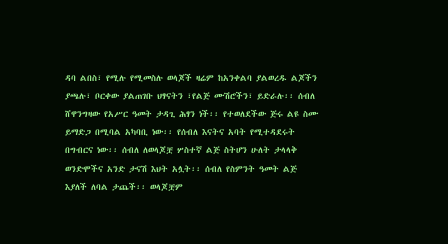ዳባ ልበስ፣ የሚሉ የሚመስሉ ወላጆች ዛሬም ከአንቀልባ ያልወረዱ ልጆችን ያጫሉ፣ ቦርቀው ያልጠገቡ ህፃናትን ፣የልጅ ሙሽሮችን፣ ይድራሉ፡፡ ሰብለ ሸዋንግዛው የአሥር ዓመት ታዳጊ ሕፃን ነች፡፡ የተወለደችው ጅሩ ልዩ ስሙ ይማድጋ በሚባል አካባቢ ነው፡፡ የሰብለ እናትና አባት የሚተዳደሩት በግብርና ነው፡፡ ሰብለ ለወላጆቿ ሦስተኛ ልጅ ስትሆን ሁለት ታላላቅ ወንድሞችና አንድ ታናሽ እህት አሏት፡፡ ሰብለ የስምንት ዓመት ልጅ እያለች ለባል ታጨች፡፡ ወላጆቿም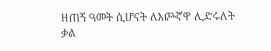ዘጠኝ ዓመት ሲሆናት ለእጮኛዋ ሊድሩለት ቃል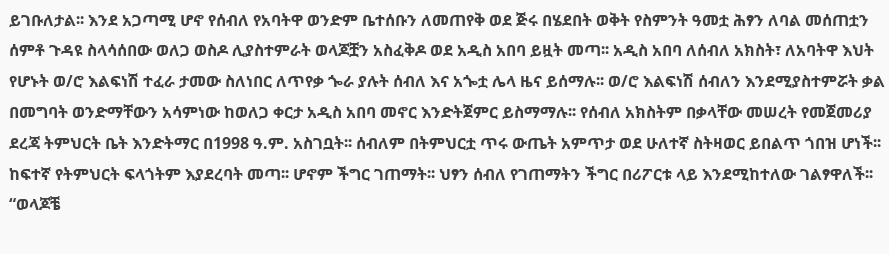ይገቡለታል፡፡ እንደ አጋጣሚ ሆኖ የሰብለ የአባትዋ ወንድም ቤተሰቡን ለመጠየቅ ወደ ጅሩ በሄደበት ወቅት የስምንት ዓመቷ ሕፃን ለባል መሰጠቷን ሰምቶ ጉዳዩ ስላሳሰበው ወለጋ ወስዶ ሊያስተምራት ወላጆቿን አስፈቅዶ ወደ አዲስ አበባ ይዟት መጣ፡፡ አዲስ አበባ ለሰብለ አክስት፣ ለአባትዋ እህት የሆኑት ወ/ሮ እልፍነሽ ተፈራ ታመው ስለነበር ለጥየቃ ጐራ ያሉት ሰብለ እና አጐቷ ሌላ ዜና ይሰማሉ፡፡ ወ/ሮ እልፍነሽ ሰብለን እንደሚያስተምሯት ቃል በመግባት ወንድማቸውን አሳምነው ከወለጋ ቀርታ አዲስ አበባ መኖር እንድትጀምር ይስማማሉ፡፡ የሰብለ አክስትም በቃላቸው መሠረት የመጀመሪያ ደረጃ ትምህርት ቤት እንድትማር በ1998 ዓ.ም. አስገቧት፡፡ ሰብለም በትምህርቷ ጥሩ ውጤት አምጥታ ወደ ሁለተኛ ስትዛወር ይበልጥ ጎበዝ ሆነች፡፡ ከፍተኛ የትምህርት ፍላጎትም እያደረባት መጣ፡፡ ሆኖም ችግር ገጠማት፡፡ ህፃን ሰብለ የገጠማትን ችግር በሪፖርቱ ላይ እንደሚከተለው ገልፃዋለች፡፡ “ወላጆቼ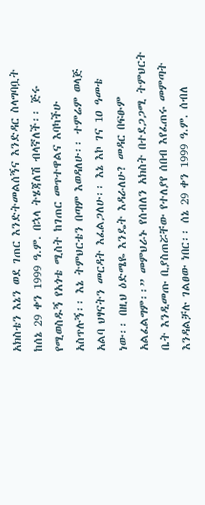አክስቴን እኔን ወደ ገጠር እንድትመልሰኝና እንድዳር ስላግባቧት ከሰኔ 29 ቀን 1999 ዓ.ም. በኋላ ትሄጃለሽ ብላኛለች፡፡ ጅሩ የሚወስዱኝ የአጎቴ ሚስት ከገጠር መጥተዋልና እባካችሁ አስጥሉኝ፡፡ እኔ ትምህርቴን በጣም እወዳለሁ፡፡ ተምሬም ወላጅ አልባ ህፃናትን መርዳት እፈልጋለሁ፡፡ እኔ እኮ ገና 1ዐ ዓመቴ ነው፡፡ በዚህ ዕድሜዬ እንዴት እዳራለሁ? መዳር በፍፁም አልፈልግም፡፡” መምህራኑ የሰብለን አክስት በተደጋጋሚ ትምህርት ቤት እንዲመጡ ቢያስጠሯቸው የተለያየ ሰበብ እየፈጠሩ መምጣት እንዳልቻሉ ገልፀው ነበር፡፡ ሰኔ 29 ቀን 1999 ዓ.ም. ሰብለ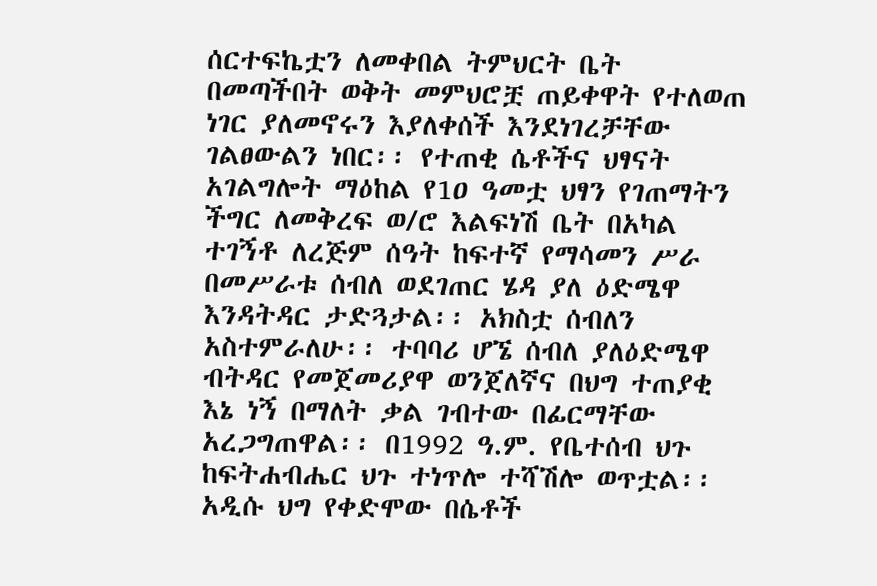ሰርተፍኬቷን ለመቀበል ትምህርት ቤት በመጣችበት ወቅት መምህሮቿ ጠይቀዋት የተለወጠ ነገር ያለመኖሩን እያለቀሰች እንደነገረቻቸው ገልፀውልን ነበር፡፡ የተጠቂ ሴቶችና ህፃናት አገልግሎት ማዕከል የ1ዐ ዓመቷ ህፃን የገጠማትን ችግር ለመቅረፍ ወ/ሮ እልፍነሽ ቤት በአካል ተገኝቶ ለረጅም ሰዓት ከፍተኛ የማሳመን ሥራ በመሥራቱ ሰብለ ወደገጠር ሄዳ ያለ ዕድሜዋ እንዳትዳር ታድጓታል፡፡ አክስቷ ሰብለን አስተምራለሁ፡፡ ተባባሪ ሆኜ ሰብለ ያለዕድሜዋ ብትዳር የመጀመሪያዋ ወንጀለኛና በህግ ተጠያቂ እኔ ነኝ በማለት ቃል ገብተው በፊርማቸው አረጋግጠዋል፡፡ በ1992 ዓ.ም. የቤተሰብ ህጉ ከፍትሐብሔር ህጉ ተነጥሎ ተሻሽሎ ወጥቷል፡፡ አዲሱ ህግ የቀድሞው በሴቶች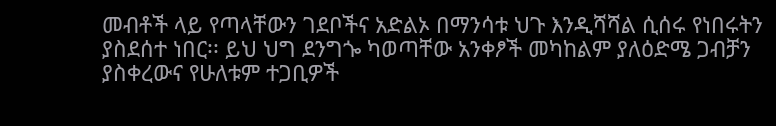መብቶች ላይ የጣላቸውን ገደቦችና አድልኦ በማንሳቱ ህጉ እንዲሻሻል ሲሰሩ የነበሩትን ያስደሰተ ነበር፡፡ ይህ ህግ ደንግጐ ካወጣቸው አንቀፆች መካከልም ያለዕድሜ ጋብቻን ያስቀረውና የሁለቱም ተጋቢዎች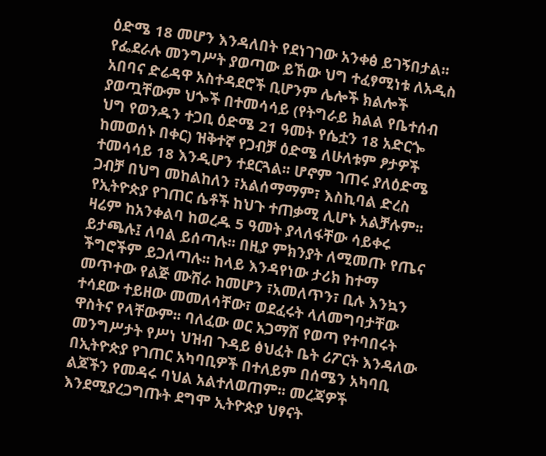ዕድሜ 18 መሆን እንዳለበት የደነገገው አንቀፅ ይገኝበታል፡፡ የፌደራሉ መንግሥት ያወጣው ይኸው ህግ ተፈፃሚነቱ ለአዲስ አበባና ድሬዳዋ አስተዳደሮች ቢሆንም ሌሎች ክልሎች ያወጧቸውም ህጐች በተመሳሳይ (የትግራይ ክልል የቤተሰብ ህግ የወንዱን ተጋቢ ዕድሜ 21 ዓመት የሴቷን 18 አድርጐ ከመወሰኑ በቀር) ዝቅተኛ የጋብቻ ዕድሜ ለሁለቱም ፆታዎች ተመሳሳይ 18 እንዲሆን ተደርጓል፡፡ ሆኖም ገጠሩ ያለዕድሜ ጋብቻ በህግ መከልከለን ፣አልሰማማም፣ እስኪባል ድረስ የኢትዮጵያ የገጠር ሴቶች ከህጉ ተጠቃሚ ሊሆኑ አልቻሉም፡፡ ዛሬም ከአንቀልባ ከወረዱ 5 ዓመት ያላለፋቸው ሳይቀሩ ይታጫሉ፤ ለባል ይሰጣሉ፡፡ በዚያ ምክንያት ለሚመጡ የጤና ችግሮችም ይጋለጣሉ፡፡ ከላይ እንዳየነው ታሪክ ከተማ መጥተው የልጅ ሙሽራ ከመሆን ፣አመለጥን፣ ቢሉ እንኳን ተሳደው ተይዘው መመለሳቸው፣ ወደፈሩት ላለመግባታቸው ዋስትና የላቸውም፡፡ ባለፈው ወር አጋማሽ የወጣ የተባበሩት መንግሥታት የሥነ ህዝብ ጉዳይ ፅህፈት ቤት ሪፖርት እንዳለው በኢትዮጵያ የገጠር አካባቢዎች በተለይም በሰሜን አካባቢ ልጆችን የመዳሩ ባህል አልተለወጠም፡፡ መረጃዎች እንደሚያረጋግጡት ደግሞ ኢትዮጵያ ህፃናት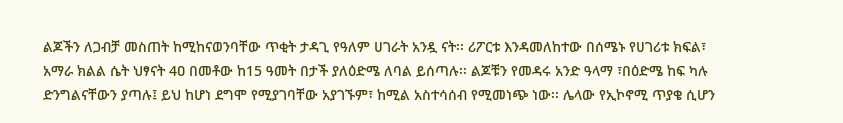ልጆችን ለጋብቻ መስጠት ከሚከናወንባቸው ጥቂት ታዳጊ የዓለም ሀገራት አንዷ ናት፡፡ ሪፖርቱ እንዳመለከተው በሰሜኑ የሀገሪቱ ክፍል፣ አማራ ክልል ሴት ህፃናት 4ዐ በመቶው ከ15 ዓመት በታች ያለዕድሜ ለባል ይሰጣሉ፡፡ ልጆቹን የመዳሩ አንድ ዓላማ ፣በዕድሜ ከፍ ካሉ ድንግልናቸውን ያጣሉ፤ ይህ ከሆነ ደግሞ የሚያገባቸው አያገኙም፣ ከሚል አስተሳሰብ የሚመነጭ ነው፡፡ ሌላው የኢኮኖሚ ጥያቄ ሲሆን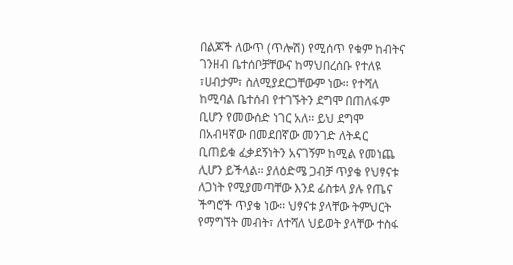በልጆች ለውጥ (ጥሎሽ) የሚሰጥ የቁም ከብትና ገንዘብ ቤተሰቦቻቸውና ከማህበረሰቡ የተለዩ ፣ሀብታም፣ ስለሚያደርጋቸውም ነው፡፡ የተሻለ ከሚባል ቤተሰብ የተገኙትን ደግሞ በጠለፋም ቢሆን የመውሰድ ነገር አለ፡፡ ይህ ደግሞ በአብዛኛው በመደበኛው መንገድ ለትዳር ቢጠይቁ ፈቃደኝነትን አናገኝም ከሚል የመነጨ ሊሆን ይችላል፡፡ ያለዕድሜ ጋብቻ ጥያቄ የህፃናቱ ለጋነት የሚያመጣቸው እንደ ፊስቱላ ያሉ የጤና ችግሮች ጥያቄ ነው፡፡ ህፃናቱ ያላቸው ትምህርት የማግኘት መብት፣ ለተሻለ ህይወት ያላቸው ተስፋ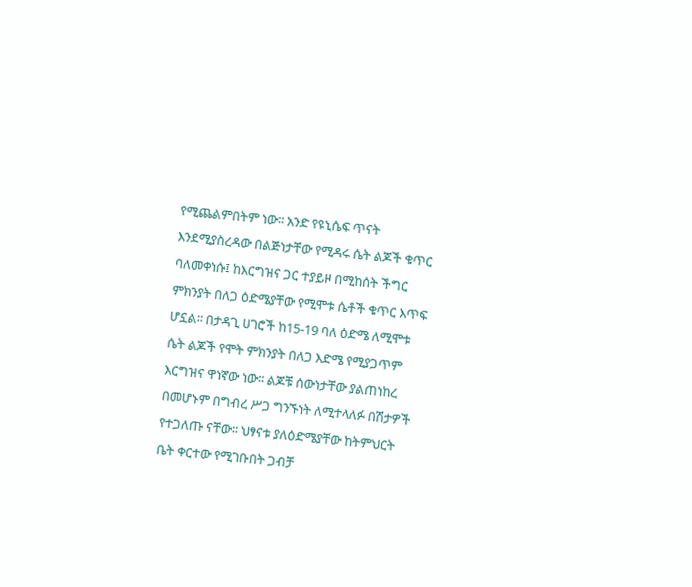የሚጨልምበትም ነው፡፡ አንድ የዩኒሴፍ ጥናት እንደሚያስረዳው በልጅነታቸው የሚዳሩ ሴት ልጆች ቁጥር ባለመቀነሱ፤ ከእርግዝና ጋር ተያይዞ በሚከሰት ችግር ምክንያት በለጋ ዕድሜያቸው የሚሞቱ ሴቶች ቁጥር እጥፍ ሆኗል፡፡ በታዳጊ ሀገሮች ከ15-19 ባለ ዕድሜ ለሚሞቱ ሴት ልጆች የሞት ምክንያት በለጋ እድሜ የሚያጋጥም እርግዝና ዋነኛው ነው፡፡ ልጆቹ ሰውነታቸው ያልጠነከረ በመሆኑም በግብረ ሥጋ ግንኙነት ለሚተላለፉ በሽታዎች የተጋለጡ ናቸው፡፡ ህፃናቱ ያለዕድሜያቸው ከትምህርት ቤት ቀርተው የሚገቡበት ጋብቻ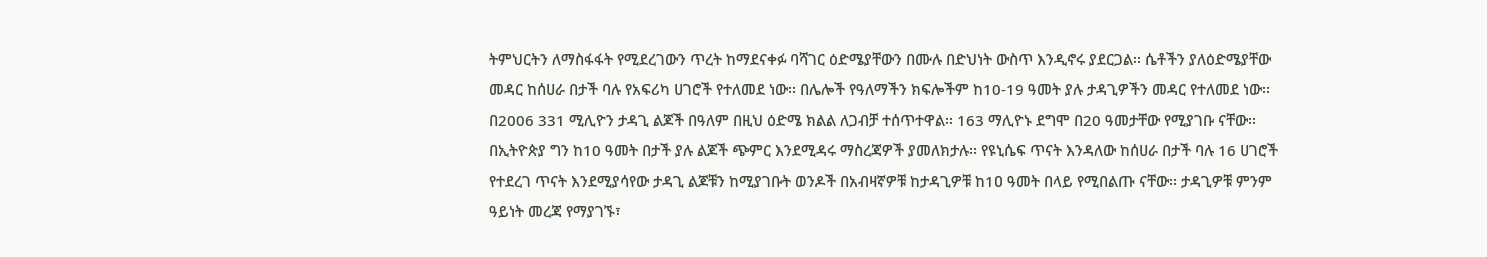ትምህርትን ለማስፋፋት የሚደረገውን ጥረት ከማደናቀፉ ባሻገር ዕድሜያቸውን በሙሉ በድህነት ውስጥ እንዲኖሩ ያደርጋል፡፡ ሴቶችን ያለዕድሜያቸው መዳር ከሰሀራ በታች ባሉ የአፍሪካ ሀገሮች የተለመደ ነው፡፡ በሌሎች የዓለማችን ክፍሎችም ከ10-19 ዓመት ያሉ ታዳጊዎችን መዳር የተለመደ ነው፡፡ በ2006 331 ሚሊዮን ታዳጊ ልጆች በዓለም በዚህ ዕድሜ ክልል ለጋብቻ ተሰጥተዋል፡፡ 163 ማሊዮኑ ደግሞ በ20 ዓመታቸው የሚያገቡ ናቸው፡፡ በኢትዮጵያ ግን ከ10 ዓመት በታች ያሉ ልጆች ጭምር እንደሚዳሩ ማስረጃዎች ያመለክታሉ፡፡ የዩኒሴፍ ጥናት እንዳለው ከሰሀራ በታች ባሉ 16 ሀገሮች የተደረገ ጥናት እንደሚያሳየው ታዳጊ ልጆቹን ከሚያገቡት ወንዶች በአብዛኛዎቹ ከታዳጊዎቹ ከ1ዐ ዓመት በላይ የሚበልጡ ናቸው፡፡ ታዳጊዎቹ ምንም ዓይነት መረጃ የማያገኙ፣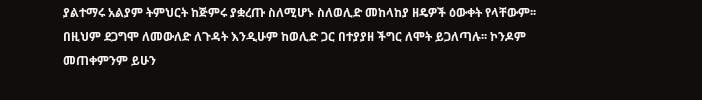ያልተማሩ አልያም ትምህርት ከጅምሩ ያቋረጡ ስለሚሆኑ ስለወሊድ መከላከያ ዘዴዎች ዕውቀት የላቸውም፡፡ በዚህም ደጋግሞ ለመውለድ ለጉዳት እንዲሁም ከወሊድ ጋር በተያያዘ ችግር ለሞት ይጋለጣሉ፡፡ ኮንዶም መጠቀምንም ይሁን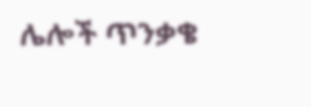ሌሎች ጥንቃቄ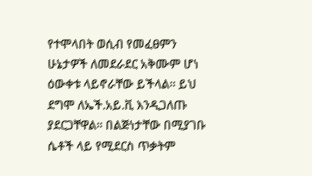የተሞላበት ወሲብ የመፈፀምን ሁኔታዎች ለመደራደር አቅሙም ሆነ ዕውቀቱ ላይኖራቸው ይችላል፡፡ ይህ ደግሞ ለኤች.አይ.ቪ እንዲጋለጡ ያደርጋቸዋል፡፡ በልጅነታቸው በሚያገቡ ሴቶች ላይ የሚደርስ ጥቃትም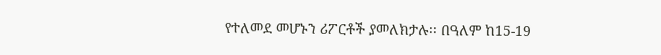የተለመደ መሆኑን ሪፖርቶች ያመለክታሉ፡፡ በዓለም ከ15-19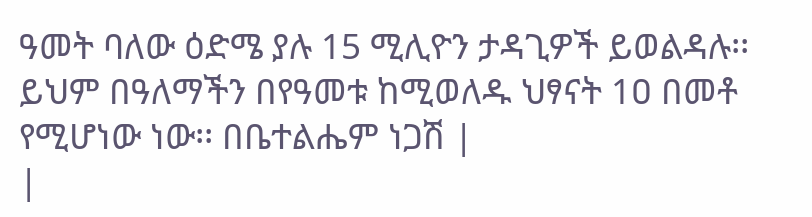ዓመት ባለው ዕድሜ ያሉ 15 ሚሊዮን ታዳጊዎች ይወልዳሉ፡፡ ይህም በዓለማችን በየዓመቱ ከሚወለዱ ህፃናት 1ዐ በመቶ የሚሆነው ነው፡፡ በቤተልሔም ነጋሽ |
|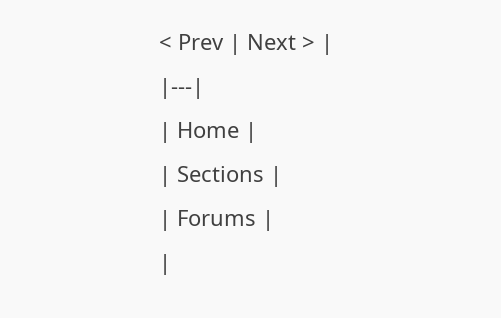< Prev | Next > |
|---|
| Home |
| Sections |
| Forums |
|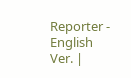Reporter - English Ver. |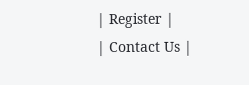| Register |
| Contact Us |